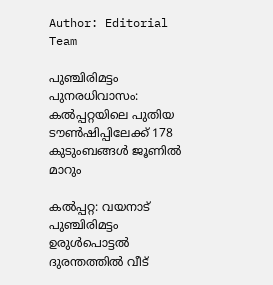Author: Editorial Team

പുഞ്ചിരിമട്ടം പുനരധിവാസം: കൽപ്പറ്റയിലെ പുതിയ ടൗൺഷിപ്പിലേക്ക് 178 കുടുംബങ്ങൾ ജൂണിൽ മാറും

കൽപ്പറ്റ: വയനാട് പുഞ്ചിരിമട്ടം ഉരുൾപൊട്ടൽ ദുരന്തത്തിൽ വീട്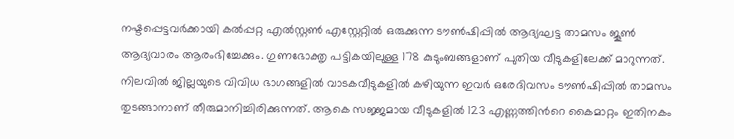നഷ്ടപ്പെട്ടവർക്കായി കൽപ്പറ്റ എൽസ്റ്റൺ എസ്റ്റേറ്റിൽ ഒരുക്കുന്ന ടൗൺഷിപ്പിൽ ആദ്യഘട്ട താമസം ജൂൺ ആദ്യവാരം ആരംഭിച്ചേക്കും. ഗുണഭോക്തൃ പട്ടികയിലുള്ള 178 കുടുംബങ്ങളാണ് പുതിയ വീടുകളിലേക്ക് മാറുന്നത്. നിലവിൽ ജില്ലയുടെ വിവിധ ഭാഗങ്ങളിൽ വാടകവീടുകളിൽ കഴിയുന്ന ഇവർ ഒരേദിവസം ടൗൺഷിപ്പിൽ താമസം തുടങ്ങാനാണ് തീരുമാനിച്ചിരിക്കുന്നത്. ആകെ സജ്ജമായ വീടുകളിൽ 123 എണ്ണത്തിന്‍റെ കൈമാറ്റം ഇതിനകം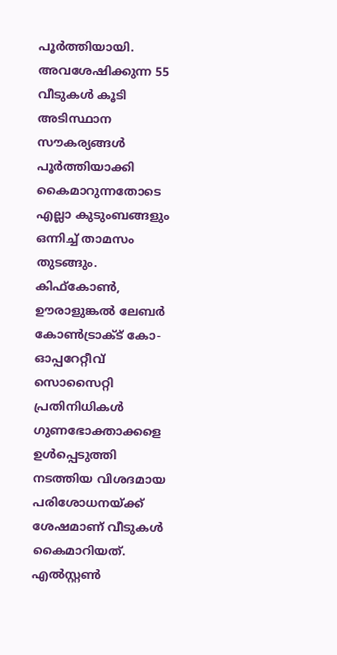പൂർത്തിയായി. അവശേഷിക്കുന്ന 55 വീടുകൾ കൂടി അടിസ്ഥാന സൗകര്യങ്ങൾ പൂർത്തിയാക്കി കൈമാറുന്നതോടെ എല്ലാ കുടുംബങ്ങളും ഒന്നിച്ച് താമസം തുടങ്ങും. കിഫ്‌കോൺ, ഊരാളുങ്കൽ ലേബർ കോൺട്രാക്ട് കോ-ഓപ്പറേറ്റീവ് സൊസൈറ്റി പ്രതിനിധികൾ ഗുണഭോക്താക്കളെ ഉൾപ്പെടുത്തി നടത്തിയ വിശദമായ പരിശോധനയ്ക്ക് ശേഷമാണ് വീടുകൾ കൈമാറിയത്. എൽസ്റ്റൺ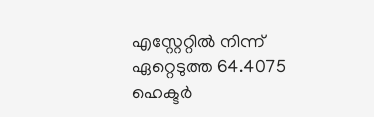എസ്റ്റേറ്റിൽ നിന്ന് ഏറ്റെടുത്ത 64.4075 ഹെക്ടർ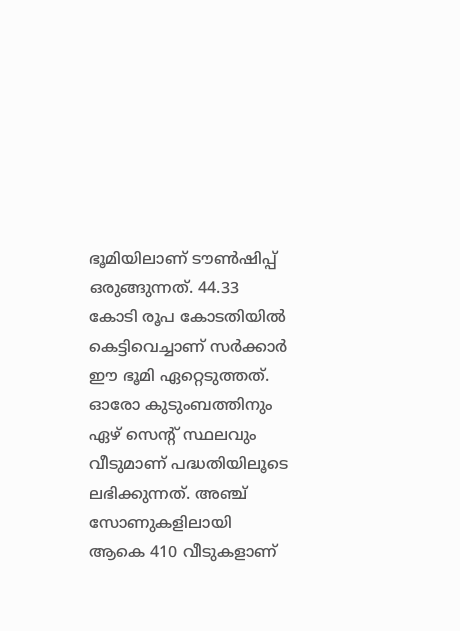ഭൂമിയിലാണ് ടൗൺഷിപ്പ് ഒരുങ്ങുന്നത്. 44.33 കോടി രൂപ കോടതിയിൽ കെട്ടിവെച്ചാണ് സർക്കാർ ഈ ഭൂമി ഏറ്റെടുത്തത്. ഓരോ കുടുംബത്തിനും ഏഴ് സെന്‍റ് സ്ഥലവും വീടുമാണ് പദ്ധതിയിലൂടെ ലഭിക്കുന്നത്. അഞ്ച് സോണുകളിലായി ആകെ 410 വീടുകളാണ്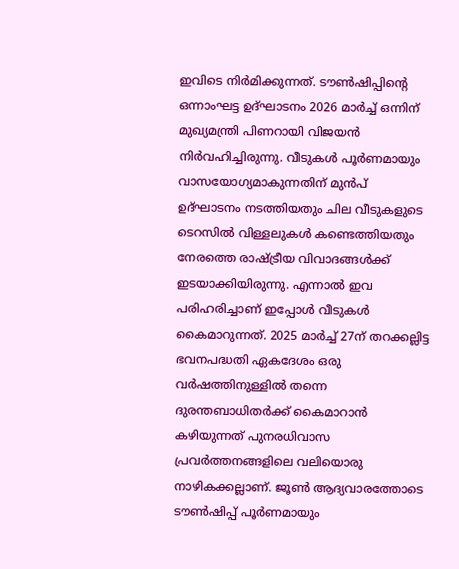ഇവിടെ നിർമിക്കുന്നത്. ടൗൺഷിപ്പിന്‍റെ ഒന്നാംഘട്ട ഉദ്ഘാടനം 2026 മാർച്ച് ഒന്നിന് മുഖ്യമന്ത്രി പിണറായി വിജയൻ നിർവഹിച്ചിരുന്നു. വീടുകൾ പൂർണമായും വാസയോഗ്യമാകുന്നതിന് മുൻപ് ഉദ്ഘാടനം നടത്തിയതും ചില വീടുകളുടെ ടെറസിൽ വിള്ളലുകൾ കണ്ടെത്തിയതും നേരത്തെ രാഷ്ട്രീയ വിവാദങ്ങൾക്ക് ഇടയാക്കിയിരുന്നു. എന്നാൽ ഇവ പരിഹരിച്ചാണ് ഇപ്പോൾ വീടുകൾ കൈമാറുന്നത്. 2025 മാർച്ച് 27ന് തറക്കല്ലിട്ട ഭവനപദ്ധതി ഏകദേശം ഒരു വർഷത്തിനുള്ളിൽ തന്നെ ദുരന്തബാധിതർക്ക് കൈമാറാൻ കഴിയുന്നത് പുനരധിവാസ പ്രവർത്തനങ്ങളിലെ വലിയൊരു നാഴികക്കല്ലാണ്. ജൂൺ ആദ്യവാരത്തോടെ ടൗൺഷിപ്പ് പൂർണമായും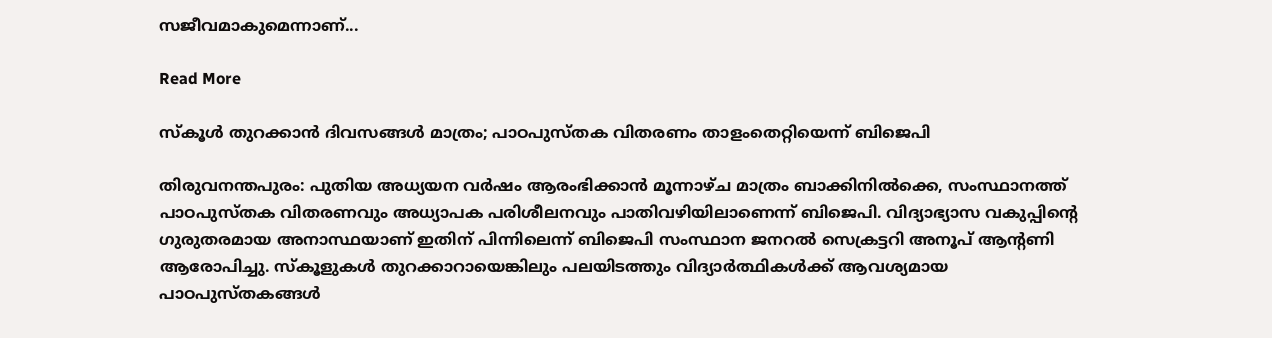സജീവമാകുമെന്നാണ്...

Read More

സ്കൂൾ തുറക്കാൻ ദിവസങ്ങൾ മാത്രം; പാഠപുസ്തക വിതരണം താളംതെറ്റിയെന്ന് ബിജെപി

തിരുവനന്തപുരം: പുതിയ അധ്യയന വർഷം ആരംഭിക്കാൻ മൂന്നാഴ്ച മാത്രം ബാക്കിനിൽക്കെ, സംസ്ഥാനത്ത് പാഠപുസ്തക വിതരണവും അധ്യാപക പരിശീലനവും പാതിവഴിയിലാണെന്ന് ബിജെപി. വിദ്യാഭ്യാസ വകുപ്പിന്‍റെ ഗുരുതരമായ അനാസ്ഥയാണ് ഇതിന് പിന്നിലെന്ന് ബിജെപി സംസ്ഥാന ജനറൽ സെക്രട്ടറി അനൂപ് ആന്‍റണി ആരോപിച്ചു. സ്കൂളുകൾ തുറക്കാറായെങ്കിലും പലയിടത്തും വിദ്യാർത്ഥികൾക്ക് ആവശ്യമായ പാഠപുസ്തകങ്ങൾ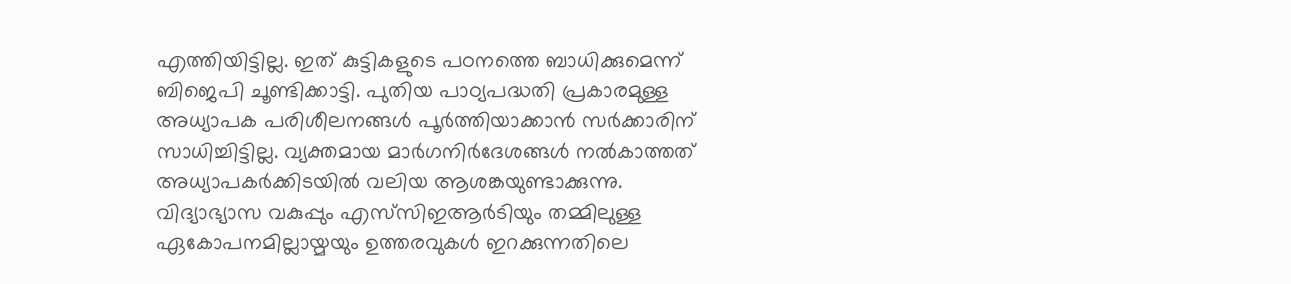എത്തിയിട്ടില്ല. ഇത് കുട്ടികളുടെ പഠനത്തെ ബാധിക്കുമെന്ന് ബിജെപി ചൂണ്ടിക്കാട്ടി. പുതിയ പാഠ്യപദ്ധതി പ്രകാരമുള്ള അധ്യാപക പരിശീലനങ്ങൾ പൂർത്തിയാക്കാൻ സർക്കാരിന് സാധിച്ചിട്ടില്ല. വ്യക്തമായ മാർഗനിർദേശങ്ങൾ നൽകാത്തത് അധ്യാപകർക്കിടയിൽ വലിയ ആശങ്കയുണ്ടാക്കുന്നു. വിദ്യാഭ്യാസ വകുപ്പും എസ്‌സിഇആർടിയും തമ്മിലുള്ള ഏകോപനമില്ലായ്മയും ഉത്തരവുകൾ ഇറക്കുന്നതിലെ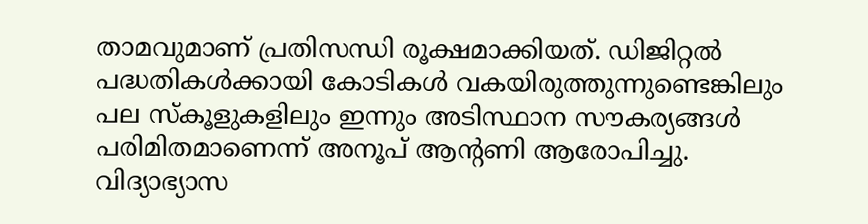താമവുമാണ് പ്രതിസന്ധി രൂക്ഷമാക്കിയത്. ഡിജിറ്റൽ പദ്ധതികൾക്കായി കോടികൾ വകയിരുത്തുന്നുണ്ടെങ്കിലും പല സ്കൂളുകളിലും ഇന്നും അടിസ്ഥാന സൗകര്യങ്ങൾ പരിമിതമാണെന്ന് അനൂപ് ആന്‍റണി ആരോപിച്ചു. വിദ്യാഭ്യാസ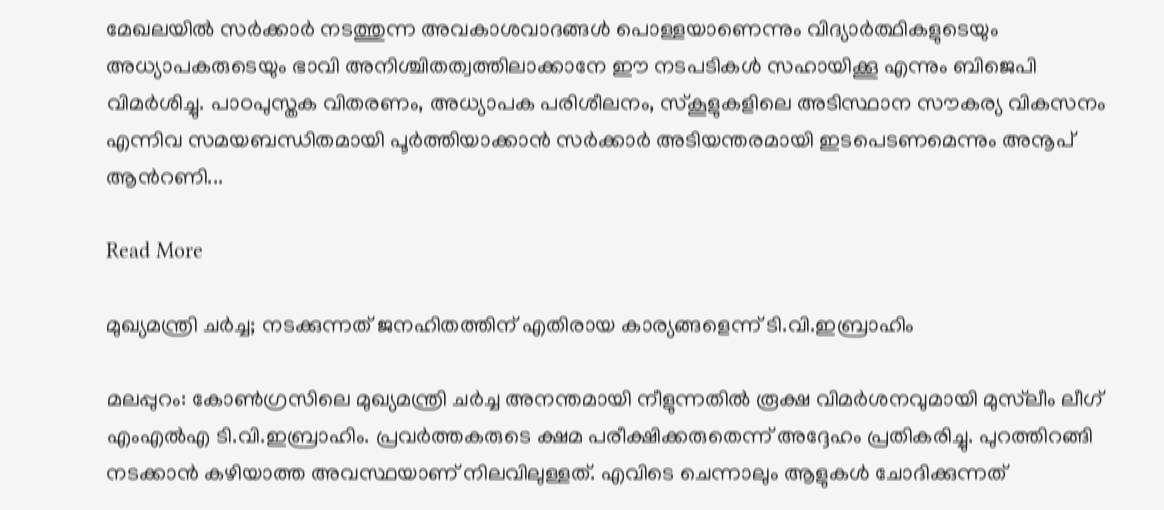മേഖലയിൽ സർക്കാർ നടത്തുന്ന അവകാശവാദങ്ങൾ പൊള്ളയാണെന്നും വിദ്യാർത്ഥികളുടെയും അധ്യാപകരുടെയും ഭാവി അനിശ്ചിതത്വത്തിലാക്കാനേ ഈ നടപടികൾ സഹായിക്കൂ എന്നും ബിജെപി വിമർശിച്ചു. പാഠപുസ്തക വിതരണം, അധ്യാപക പരിശീലനം, സ്കൂളുകളിലെ അടിസ്ഥാന സൗകര്യ വികസനം എന്നിവ സമയബന്ധിതമായി പൂർത്തിയാക്കാൻ സർക്കാർ അടിയന്തരമായി ഇടപെടണമെന്നും അനൂപ് ആന്‍റണി...

Read More

മുഖ്യമന്ത്രി ചർച്ച; നടക്കുന്നത് ജനഹിതത്തിന് എതിരായ കാര്യങ്ങളെന്ന് ടി.വി.ഇബ്രാഹിം

മലപ്പുറം: കോൺഗ്രസിലെ മുഖ്യമന്ത്രി ചർച്ച അനന്തമായി നീളുന്നതിൽ രൂക്ഷ വിമർശനവുമായി മുസ്‌ലീം ലീഗ് എംഎൽഎ ടി.വി.ഇബ്രാഹിം. പ്രവർത്തകരുടെ ക്ഷമ പരീക്ഷിക്കരുതെന്ന് അദ്ദേഹം പ്രതികരിച്ചു. പുറത്തിറങ്ങി നടക്കാൻ കഴിയാത്ത അവസ്ഥയാണ് നിലവിലുള്ളത്. എവിടെ ചെന്നാലും ആളുകൾ ചോദിക്കുന്നത്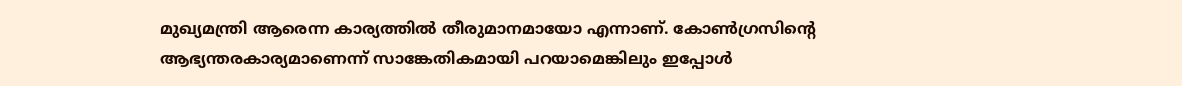മുഖ്യമന്ത്രി ആരെന്ന കാര്യത്തിൽ തീരുമാനമായോ എന്നാണ്. കോൺഗ്രസിന്‍റെ ആഭ്യന്തരകാര്യമാണെന്ന് സാങ്കേതികമായി പറയാമെങ്കിലും ഇപ്പോൾ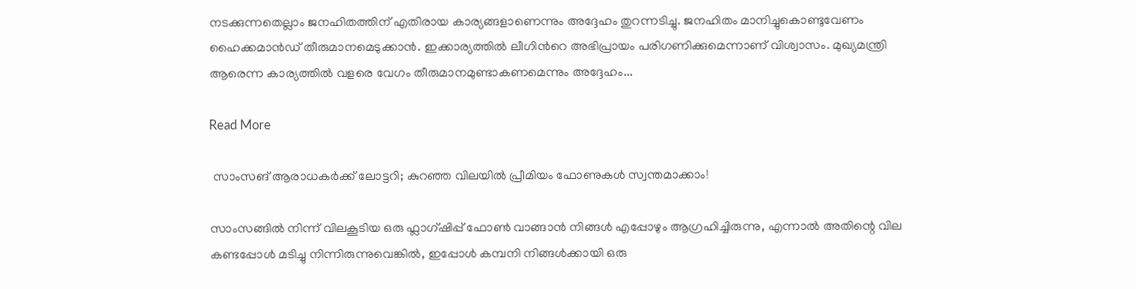നടക്കുന്നതെല്ലാം ജനഹിതത്തിന് എതിരായ കാര്യങ്ങളാണെന്നും അദ്ദേഹം തുറന്നടിച്ചു. ജനഹിതം മാനിച്ചുകൊണ്ടുവേണം ഹൈക്കമാൻഡ് തീരുമാനമെടുക്കാൻ. ഇക്കാര്യത്തിൽ ലീഗിന്‍റെ അഭിപ്രായം പരിഗണിക്കുമെന്നാണ് വിശ്വാസം. മുഖ്യമന്ത്രി ആരെന്ന കാര്യത്തിൽ വളരെ വേഗം തീരുമാനമുണ്ടാകണമെന്നും അദ്ദേഹം...

Read More

 സാംസങ് ആരാധകർക്ക് ലോട്ടറി; കുറഞ്ഞ വിലയിൽ പ്രീമിയം ഫോണുകൾ സ്വന്തമാക്കാം!

സാംസങ്ങിൽ നിന്ന് വിലകൂടിയ ഒരു ഫ്ലാഗ്ഷിപ്പ് ഫോൺ വാങ്ങാൻ നിങ്ങൾ എപ്പോഴും ആഗ്രഹിച്ചിരുന്നു, എന്നാൽ അതിന്റെ വില കണ്ടപ്പോൾ മടിച്ചു നിന്നിരുന്നുവെങ്കിൽ, ഇപ്പോൾ കമ്പനി നിങ്ങൾക്കായി ഒരു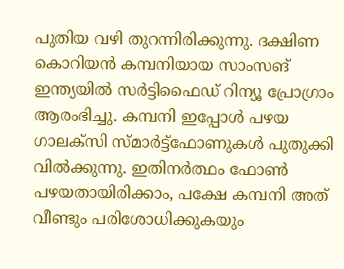പുതിയ വഴി തുറന്നിരിക്കുന്നു. ദക്ഷിണ കൊറിയൻ കമ്പനിയായ സാംസങ് ഇന്ത്യയിൽ സർട്ടിഫൈഡ് റിന്യൂ പ്രോഗ്രാം ആരംഭിച്ചു. കമ്പനി ഇപ്പോൾ പഴയ ഗാലക്സി സ്മാർട്ട്‌ഫോണുകൾ പുതുക്കി വിൽക്കുന്നു. ഇതിനർത്ഥം ഫോൺ പഴയതായിരിക്കാം, പക്ഷേ കമ്പനി അത് വീണ്ടും പരിശോധിക്കുകയും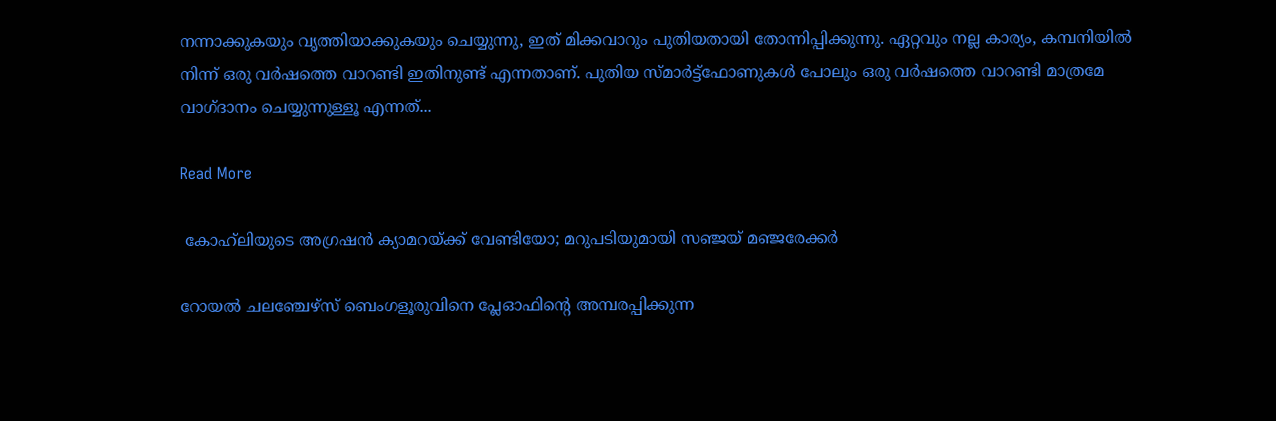നന്നാക്കുകയും വൃത്തിയാക്കുകയും ചെയ്യുന്നു, ഇത് മിക്കവാറും പുതിയതായി തോന്നിപ്പിക്കുന്നു. ഏറ്റവും നല്ല കാര്യം, കമ്പനിയിൽ നിന്ന് ഒരു വർഷത്തെ വാറണ്ടി ഇതിനുണ്ട് എന്നതാണ്. പുതിയ സ്മാർട്ട്‌ഫോണുകൾ പോലും ഒരു വർഷത്തെ വാറണ്ടി മാത്രമേ വാഗ്ദാനം ചെയ്യുന്നുള്ളൂ എന്നത്...

Read More

 കോഹ്‌ലിയുടെ അഗ്രഷൻ ക്യാമറയ്ക്ക് വേണ്ടിയോ; മറുപടിയുമായി സഞ്ജയ് മഞ്ജരേക്കർ

റോയൽ ചലഞ്ചേഴ്‌സ് ബെംഗളൂരുവിനെ പ്ലേഓഫിന്റെ അമ്പരപ്പിക്കുന്ന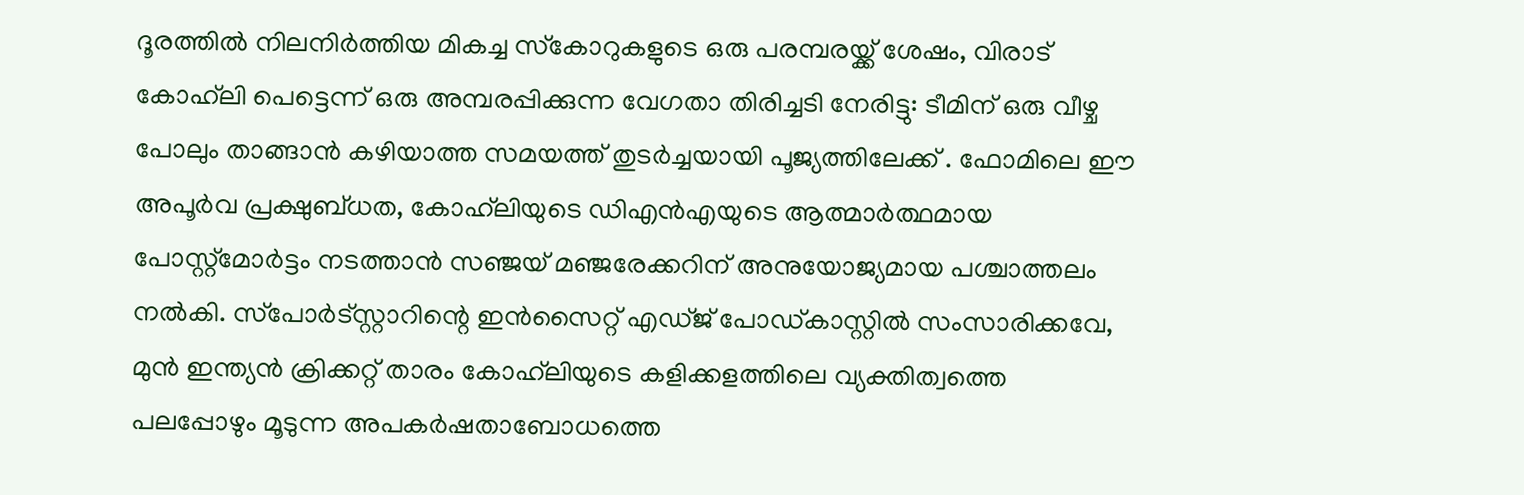ദൂരത്തിൽ നിലനിർത്തിയ മികച്ച സ്‌കോറുകളുടെ ഒരു പരമ്പരയ്ക്ക് ശേഷം, വിരാട് കോഹ്‌ലി പെട്ടെന്ന് ഒരു അമ്പരപ്പിക്കുന്ന വേഗതാ തിരിച്ചടി നേരിട്ടു: ടീമിന് ഒരു വീഴ്ച പോലും താങ്ങാൻ കഴിയാത്ത സമയത്ത് തുടർച്ചയായി പൂജ്യത്തിലേക്ക് . ഫോമിലെ ഈ അപൂർവ പ്രക്ഷുബ്ധത, കോഹ്‌ലിയുടെ ഡിഎൻഎയുടെ ആത്മാർത്ഥമായ പോസ്റ്റ്‌മോർട്ടം നടത്താൻ സഞ്ജയ് മഞ്ജരേക്കറിന് അനുയോജ്യമായ പശ്ചാത്തലം നൽകി. സ്‌പോർട്‌സ്റ്റാറിന്റെ ഇൻസൈറ്റ് എഡ്ജ് പോഡ്‌കാസ്റ്റിൽ സംസാരിക്കവേ, മുൻ ഇന്ത്യൻ ക്രിക്കറ്റ് താരം കോഹ്‌ലിയുടെ കളിക്കളത്തിലെ വ്യക്തിത്വത്തെ പലപ്പോഴും മൂടുന്ന അപകർഷതാബോധത്തെ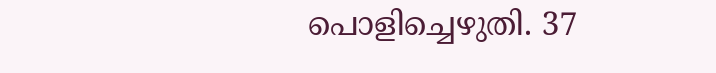പൊളിച്ചെഴുതി. 37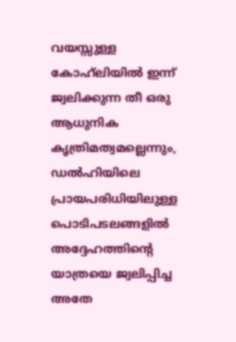വയസ്സുള്ള കോഹ്‌ലിയിൽ ഇന്ന് ജ്വലിക്കുന്ന തീ ഒരു ആധുനിക കൃത്രിമത്വമല്ലെന്നും, ഡൽഹിയിലെ പ്രായപരിധിയിലുള്ള പൊടിപടലങ്ങളിൽ അദ്ദേഹത്തിന്റെ യാത്രയെ ജ്വലിപ്പിച്ച അതേ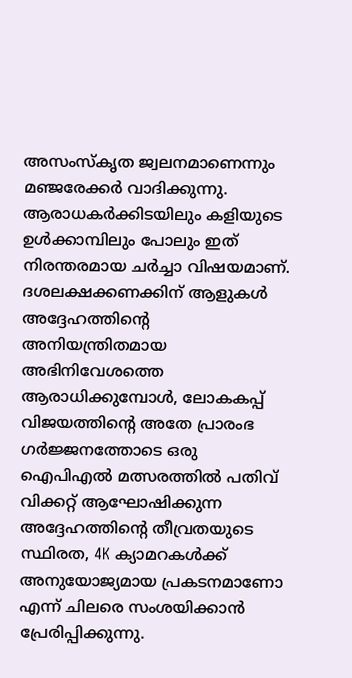അസംസ്‌കൃത ജ്വലനമാണെന്നും മഞ്ജരേക്കർ വാദിക്കുന്നു. ആരാധകർക്കിടയിലും കളിയുടെ ഉൾക്കാമ്പിലും പോലും ഇത് നിരന്തരമായ ചർച്ചാ വിഷയമാണ്. ദശലക്ഷക്കണക്കിന് ആളുകൾ അദ്ദേഹത്തിന്റെ അനിയന്ത്രിതമായ അഭിനിവേശത്തെ ആരാധിക്കുമ്പോൾ, ലോകകപ്പ് വിജയത്തിന്റെ അതേ പ്രാരംഭ ഗർജ്ജനത്തോടെ ഒരു ഐ‌പി‌എൽ മത്സരത്തിൽ പതിവ് വിക്കറ്റ് ആഘോഷിക്കുന്ന അദ്ദേഹത്തിന്റെ തീവ്രതയുടെ സ്ഥിരത, 4K ക്യാമറകൾക്ക് അനുയോജ്യമായ പ്രകടനമാണോ എന്ന് ചിലരെ സംശയിക്കാൻ പ്രേരിപ്പിക്കുന്നു.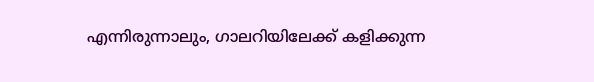എന്നിരുന്നാലും, ഗാലറിയിലേക്ക് കളിക്കുന്ന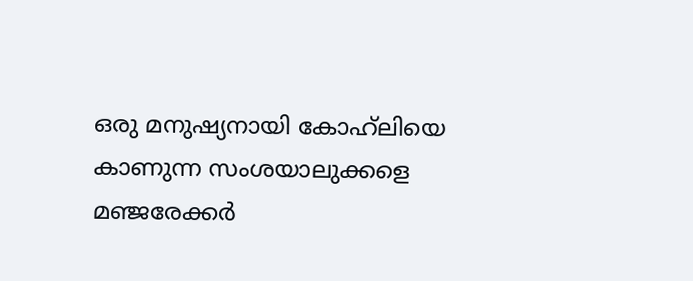ഒരു മനുഷ്യനായി കോഹ്‌ലിയെ കാണുന്ന സംശയാലുക്കളെ മഞ്ജരേക്കർ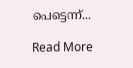പെട്ടെന്ന്...

Read More